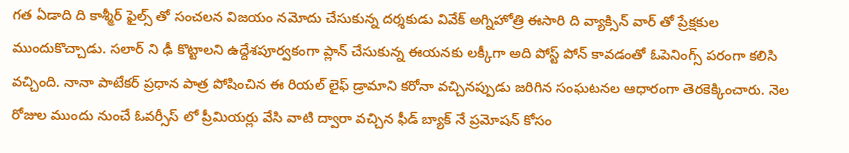గత ఏడాది ది కాశ్మీర్ ఫైల్స్ తో సంచలన విజయం నమోదు చేసుకున్న దర్శకుడు వివేక్ అగ్నిహోత్రి ఈసారి ది వ్యాక్సిన్ వార్ తో ప్రేక్షకుల ముందుకొచ్చాడు. సలార్ ని ఢీ కొట్టాలని ఉద్దేశపూర్వకంగా ప్లాన్ చేసుకున్న ఈయనకు లక్కీగా అది పోస్ట్ పోన్ కావడంతో ఓపెనింగ్స్ పరంగా కలిసి వచ్చింది. నానా పాటేకర్ ప్రధాన పాత్ర పోషించిన ఈ రియల్ లైఫ్ డ్రామాని కరోనా వచ్చినప్పుడు జరిగిన సంఘటనల ఆధారంగా తెరకెక్కించారు. నెల రోజుల ముందు నుంచే ఓవర్సీస్ లో ప్రీమియర్లు వేసి వాటి ద్వారా వచ్చిన ఫీడ్ బ్యాక్ నే ప్రమోషన్ కోసం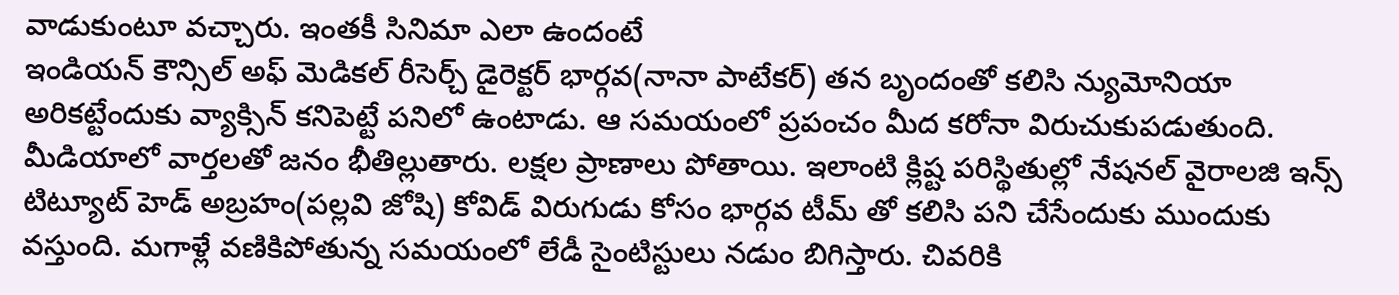వాడుకుంటూ వచ్చారు. ఇంతకీ సినిమా ఎలా ఉందంటే
ఇండియన్ కౌన్సిల్ అఫ్ మెడికల్ రీసెర్చ్ డైరెక్టర్ భార్గవ(నానా పాటేకర్) తన బృందంతో కలిసి న్యుమోనియా అరికట్టేందుకు వ్యాక్సిన్ కనిపెట్టే పనిలో ఉంటాడు. ఆ సమయంలో ప్రపంచం మీద కరోనా విరుచుకుపడుతుంది. మీడియాలో వార్తలతో జనం భీతిల్లుతారు. లక్షల ప్రాణాలు పోతాయి. ఇలాంటి క్లిష్ట పరిస్థితుల్లో నేషనల్ వైరాలజి ఇన్స్ టిట్యూట్ హెడ్ అబ్రహం(పల్లవి జోషి) కోవిడ్ విరుగుడు కోసం భార్గవ టీమ్ తో కలిసి పని చేసేందుకు ముందుకు వస్తుంది. మగాళ్లే వణికిపోతున్న సమయంలో లేడీ సైంటిస్టులు నడుం బిగిస్తారు. చివరికి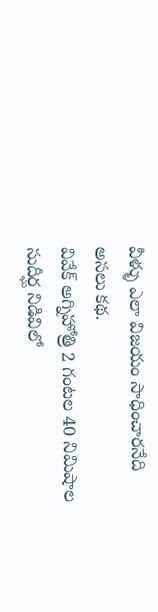వీళ్ళు ఎలా విజయం సాధించారనేది అసలు కథ.
వివేక్ అగ్నిహోత్రి 2 గంటల 40 నిమిషాల సుదీర్ఘ నిడివిలో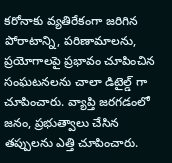కరోనాకు వ్యతిరేకంగా జరిగిన పోరాటాన్ని, పరిణామాలను, ప్రయోగాలపై ప్రభావం చూపించిన సంఘటనలను చాలా డిటైల్డ్ గా చూపించారు. వ్యాప్తి జరగడంలో జనం, ప్రభుత్వాలు చేసిన తప్పులను ఎత్తి చూపించారు.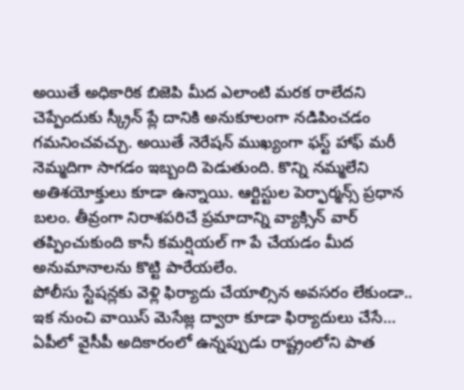అయితే అధికారిక బిజెపి మీద ఎలాంటి మరక రాలేదని చెప్పేందుకు స్క్రీన్ ప్లే దానికి అనుకూలంగా నడిపించడం గమనించవచ్చు. అయితే నెరేషన్ ముఖ్యంగా ఫస్ట్ హాఫ్ మరీ నెమ్మదిగా సాగడం ఇబ్బంది పెడుతుంది. కొన్ని నమ్మలేని అతిశయోక్తులు కూడా ఉన్నాయి. ఆర్టిస్టుల పెర్ఫార్మన్స్ ప్రధాన బలం. తీవ్రంగా నిరాశపరిచే ప్రమాదాన్ని వ్యాక్సిన్ వార్ తప్పించుకుంది కానీ కమర్షియల్ గా పే చేయడం మీద అనుమానాలను కొట్టి పారేయలేం.
పోలీసు స్టేషన్లకు వెళ్లి ఫిర్యాదు చేయాల్సిన అవసరం లేకుండా.. ఇక నుంచి వాయిస్ మెసేజ్ల ద్వారా కూడా ఫిర్యాదులు చేసే…
ఏపీలో వైసీపీ అదికారంలో ఉన్నప్పుడు రాష్ట్రంలోని పాత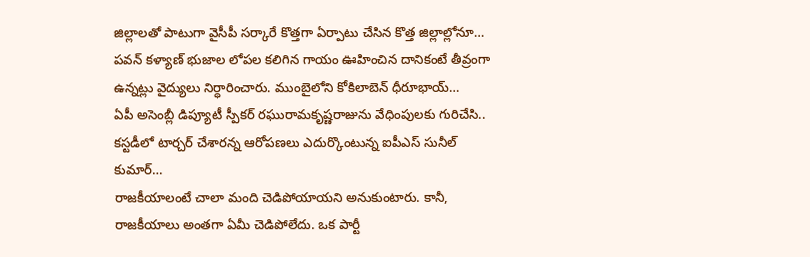జిల్లాలతో పాటుగా వైసీపీ సర్కారే కొత్తగా ఏర్పాటు చేసిన కొత్త జిల్లాల్లోనూ…
పవన్ కళ్యాణ్ భుజాల లోపల కలిగిన గాయం ఊహించిన దానికంటే తీవ్రంగా ఉన్నట్లు వైద్యులు నిర్ధారించారు. ముంబైలోని కోకిలాబెన్ ధీరూభాయ్…
ఏపీ అసెంబ్లీ డిప్యూటీ స్పీకర్ రఘురామకృష్ణరాజును వేధింపులకు గురిచేసి.. కస్టడీలో టార్చర్ చేశారన్న ఆరోపణలు ఎదుర్కొంటున్న ఐపీఎస్ సునీల్ కుమార్…
రాజకీయాలంటే చాలా మంది చెడిపోయాయని అనుకుంటారు. కానీ, రాజకీయాలు అంతగా ఏమీ చెడిపోలేదు. ఒక పార్టీ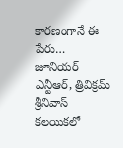కారణంగానే ఈ పేరు…
జూనియర్ ఎన్టీఆర్, త్రివిక్రమ్ శ్రీనివాస్ కలయికలో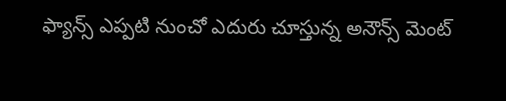ఫ్యాన్స్ ఎప్పటి నుంచో ఎదురు చూస్తున్న అనౌన్స్ మెంట్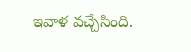ఇవాళ వచ్చేసింది.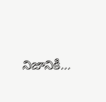నిజానికి…